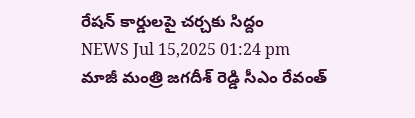రేషన్ కార్డులపై చర్చకు సిద్దం
NEWS Jul 15,2025 01:24 pm
మాజీ మంత్రి జగదీశ్ రెడ్డి సీఎం రేవంత్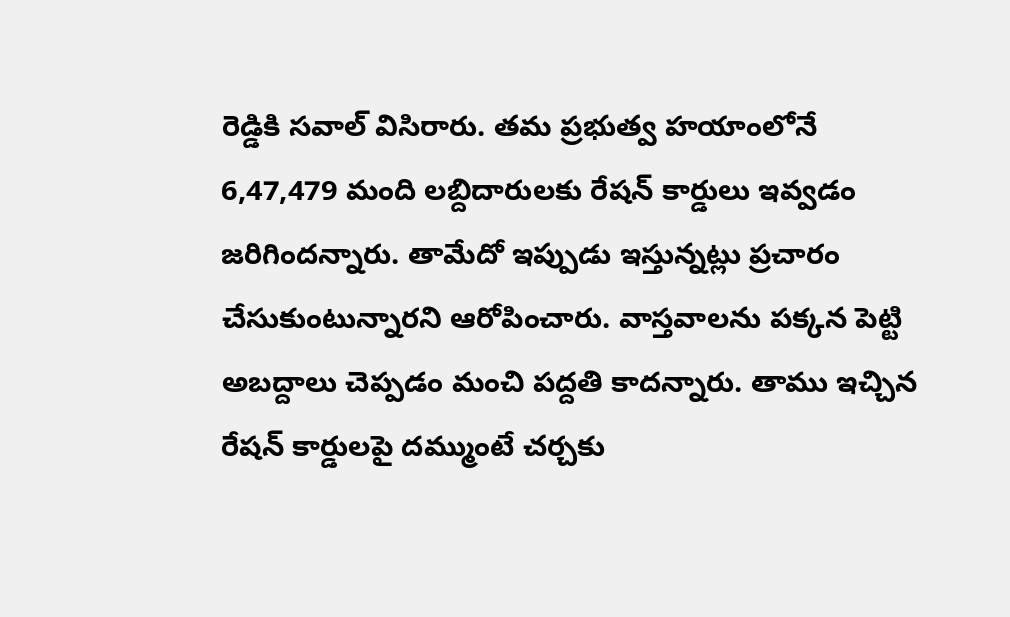రెడ్డికి సవాల్ విసిరారు. తమ ప్రభుత్వ హయాంలోనే 6,47,479 మంది లబ్దిదారులకు రేషన్ కార్డులు ఇవ్వడం జరిగిందన్నారు. తామేదో ఇప్పుడు ఇస్తున్నట్లు ప్రచారం చేసుకుంటున్నారని ఆరోపించారు. వాస్తవాలను పక్కన పెట్టి అబద్దాలు చెప్పడం మంచి పద్దతి కాదన్నారు. తాము ఇచ్చిన రేషన్ కార్డులపై దమ్ముంటే చర్చకు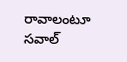రావాలంటూ సవాల్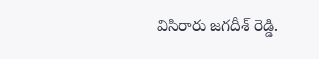విసిరారు జగదీశ్ రెడ్డి.